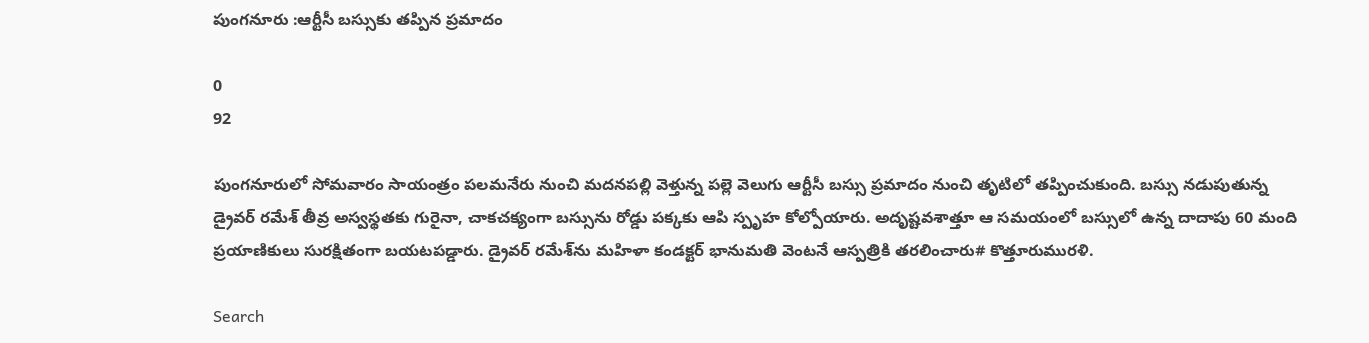పుంగనూరు :ఆర్టీసీ బస్సుకు తప్పిన ప్రమాదం

0
92

పుంగనూరులో సోమవారం సాయంత్రం పలమనేరు నుంచి మదనపల్లి వెళ్తున్న పల్లె వెలుగు ఆర్టీసీ బస్సు ప్రమాదం నుంచి తృటిలో తప్పించుకుంది. బస్సు నడుపుతున్న డ్రైవర్ రమేశ్ తీవ్ర అస్వస్థతకు గురైనా, చాకచక్యంగా బస్సును రోడ్డు పక్కకు ఆపి స్పృహ కోల్పోయారు. అదృష్టవశాత్తూ ఆ సమయంలో బస్సులో ఉన్న దాదాపు 60 మంది ప్రయాణికులు సురక్షితంగా బయటపడ్డారు. డ్రైవర్ రమేశ్‌ను మహిళా కండక్టర్ భానుమతి వెంటనే ఆస్పత్రికి తరలించారు# కొత్తూరుమురళి.

Search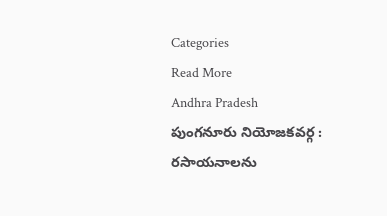Categories
Read More
Andhra Pradesh
పుంగనూరు నియోజకవర్గ : రసాయనాలను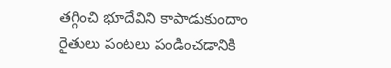తగ్గించి భూదేవిని కాపాడుకుందాం
రైతులు పంటలు పండించడానికి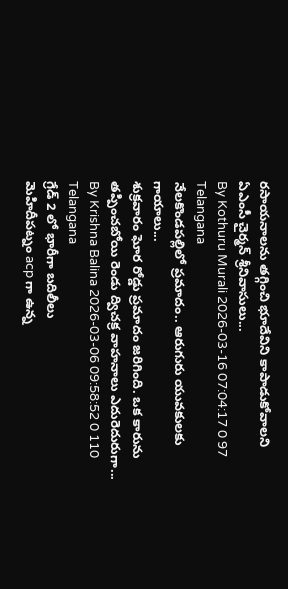రసాయనాలను తగ్గించి భూదేవిని కాపాడుకోవాలని ఏఎంసీ చైర్మన్ శ్రీనివాసులు...
By Kothuru Murali 2026-03-16 07:04:17 0 97
Telangana
నేలకొండపల్లిలో ప్రమాదం.. ఆరుగురు యువకులకు గాయాలు...
శుక్రవారం ఘోర రోడ్డు ప్రమాదం జరిగింది. ఒక కారును తప్పించబోయి రెండు ద్విచక్ర వాహనాలు ఎదురెదురుగా...
By Krishna Balina 2026-03-06 09:58:52 0 110
Telangana
గ్రేడ్ 2 లో భారీగా బదిలీలు
మెహిదీపట్నం acp గా ఉన్న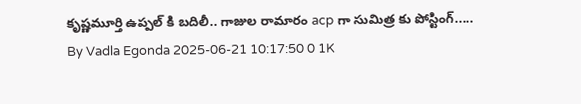కృష్ణమూర్తి ఉప్పల్ కి బదిలీ.. గాజుల రామారం acp గా సుమిత్ర కు పోస్టింగ్.....
By Vadla Egonda 2025-06-21 10:17:50 0 1K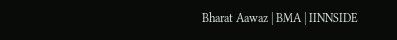Bharat Aawaz | BMA | IINNSIDE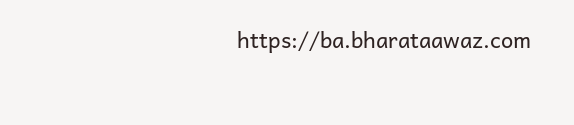https://ba.bharataawaz.com